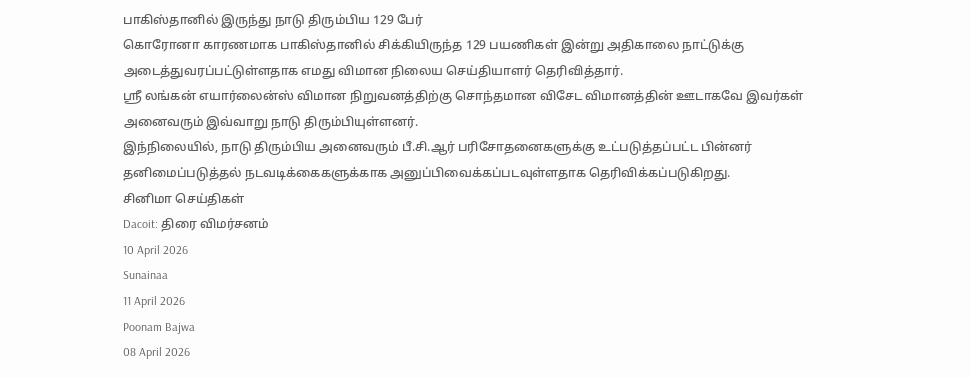பாகிஸ்தானில் இருந்து நாடு திரும்பிய 129 பேர்
கொரோனா காரணமாக பாகிஸ்தானில் சிக்கியிருந்த 129 பயணிகள் இன்று அதிகாலை நாட்டுக்கு அடைத்துவரப்பட்டுள்ளதாக எமது விமான நிலைய செய்தியாளர் தெரிவித்தார்.
ஸ்ரீ லங்கன் எயார்லைன்ஸ் விமான நிறுவனத்திற்கு சொந்தமான விசேட விமானத்தின் ஊடாகவே இவர்கள் அனைவரும் இவ்வாறு நாடு திரும்பியுள்ளனர்.
இந்நிலையில், நாடு திரும்பிய அனைவரும் பீ.சி.ஆர் பரிசோதனைகளுக்கு உட்படுத்தப்பட்ட பின்னர் தனிமைப்படுத்தல் நடவடிக்கைகளுக்காக அனுப்பிவைக்கப்படவுள்ளதாக தெரிவிக்கப்படுகிறது.
சினிமா செய்திகள்
Dacoit: திரை விமர்சனம்
10 April 2026
Sunainaa
11 April 2026
Poonam Bajwa
08 April 2026